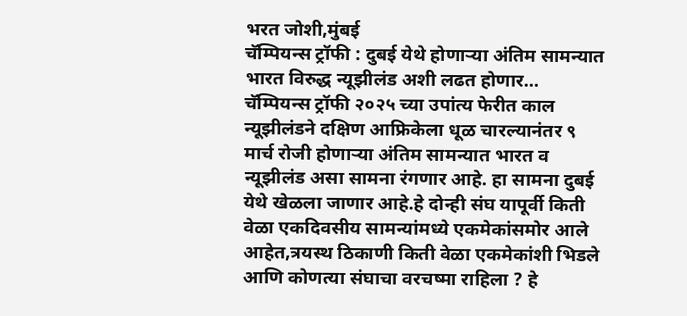भरत जोशी,मुंबई
चॅम्पियन्स ट्रॉफी : दुबई येथे होणाऱ्या अंतिम सामन्यात भारत विरुद्ध न्यूझीलंड अशी लढत होणार…
चॅम्पियन्स ट्रॉफी २०२५ च्या उपांत्य फेरीत काल न्यूझीलंडने दक्षिण आफ्रिकेला धूळ चारल्यानंतर ९ मार्च रोजी होणाऱ्या अंतिम सामन्यात भारत व न्यूझीलंड असा सामना रंगणार आहे. हा सामना दुबई येथे खेळला जाणार आहे.हे दोन्ही संघ यापूर्वी किती वेळा एकदिवसीय सामन्यांमध्ये एकमेकांसमोर आले आहेत,त्रयस्थ ठिकाणी किती वेळा एकमेकांशी भिडले आणि कोणत्या संघाचा वरचष्मा राहिला ? हे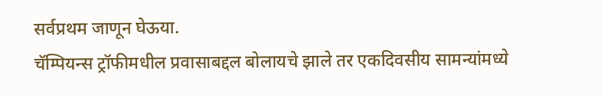सर्वप्रथम जाणून घेऊया.
चॅम्पियन्स ट्रॉफीमधील प्रवासाबद्दल बोलायचे झाले तर एकदिवसीय सामन्यांमध्ये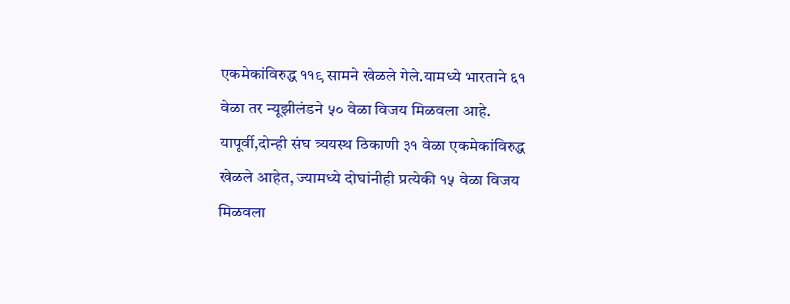एकमेकांविरुद्ध ११९ सामने खेळले गेले.यामध्ये भारताने ६१ वेळा तर न्यूझीलंडने ५० वेळा विजय मिळवला आहे. यापूर्वी,दोन्ही संघ त्र्ययस्थ ठिकाणी ३१ वेळा एकमेकांविरुद्ध खेळले आहेत, ज्यामध्ये दोघांनीही प्रत्येकी १५ वेळा विजय मिळवला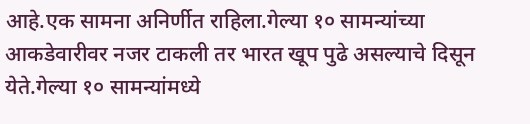आहे.एक सामना अनिर्णीत राहिला.गेल्या १० सामन्यांच्या आकडेवारीवर नजर टाकली तर भारत खूप पुढे असल्याचे दिसून येते.गेल्या १० सामन्यांमध्ये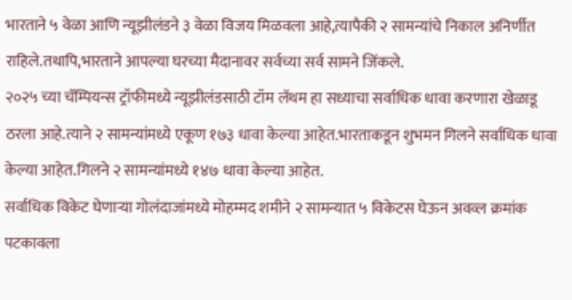भारताने ५ वेळा आणि न्यूझीलंडने ३ वेळा विजय मिळवला आहे,त्यापैकी २ सामन्यांचे निकाल अनिर्णीत राहिले.तथापि,भारताने आपल्या घरच्या मैदानावर सर्वच्या सर्व सामने जिंकले.
२०२५ च्या चॅम्पियन्स ट्रॉफीमध्ये न्यूझीलंडसाठी टॉम लॅथम हा सध्याचा सर्वाधिक धावा करणारा खेळाडू ठरला आहे.त्याने २ सामन्यांमध्ये एकूण १७३ धावा केल्या आहेत.भारताकडून शुभमन गिलने सर्वाधिक धावा केल्या आहेत.गिलने २ सामन्यांमध्ये १४७ धावा केल्या आहेत.
सर्वाधिक विकेट घेणाऱ्या गोलंदाजांमध्ये मोहम्मद शमीने २ सामन्यात ५ विकेटस घेऊन अवव्ल क्रमांक पटकावला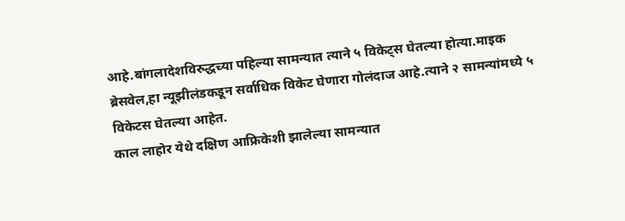आहे.बांगलादेशविरुद्धच्या पहिल्या सामन्यात त्याने ५ विकेट्स घेतल्या होत्या.माइक ब्रेसवेल,हा न्यूझीलंडकडून सर्वाधिक विकेट घेणारा गोलंदाज आहे.त्याने २ सामन्यांमध्ये ५ विकेटस घेतल्या आहेत.
काल लाहोर येथे दक्षिण आफ्रिकेशी झालेल्या सामन्यात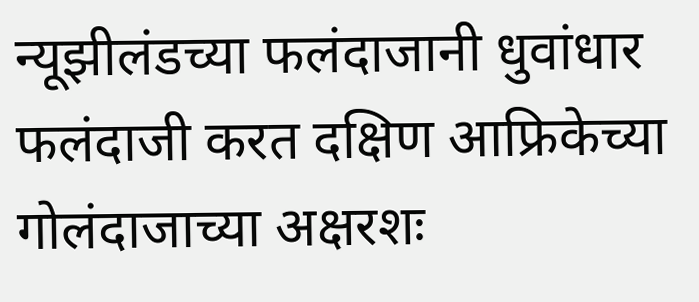न्यूझीलंडच्या फलंदाजानी धुवांधार फलंदाजी करत दक्षिण आफ्रिकेच्या गोलंदाजाच्या अक्षरशः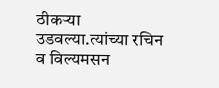ठीकऱ्या उडवल्या.त्यांच्या रचिन व विल्यमसन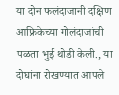या दोन फलंदाजानी दक्षिण आफ्रिकेच्या गोलंदाजांची पळता भुई थोडी केली., या दोघांना रोखण्यात आपले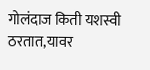गोलंदाज किती यशस्वी ठरतात,यावर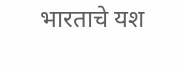भारताचे यश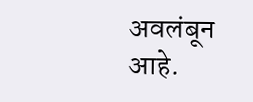अवलंबून आहे.